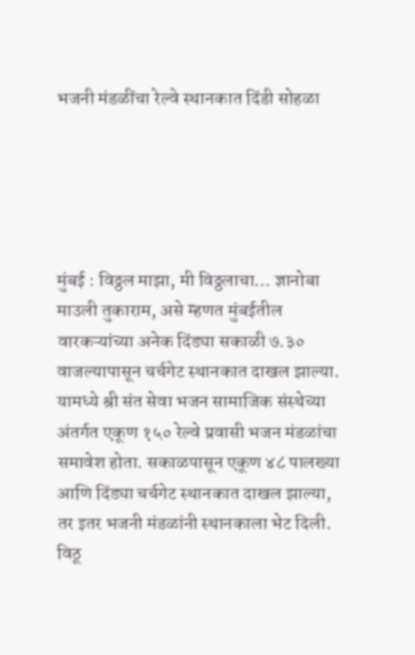भजनी मंडळींचा रेल्वे स्थानकात दिंडी सोहळा





मुंबई : विठ्ठल माझा, मी विठ्ठलाचा… ज्ञानोबा माउली तुकाराम, असे म्हणत मुंबईतील वारकऱ्यांच्या अनेक दिंड्या सकाळी ७.३० वाजल्यापासून चर्चगेट स्थानकात दाखल झाल्या. यामध्ये श्री संत सेवा भजन सामाजिक संस्थेच्या अंतर्गत एकूण १५० रेल्वे प्रवासी भजन मंडळांचा समावेश होता. सकाळपासून एकूण ४८ पालख्या आणि दिंड्या चर्चगेट स्थानकात दाखल झाल्या, तर इतर भजनी मंडळांनी स्थानकाला भेट दिली. विठू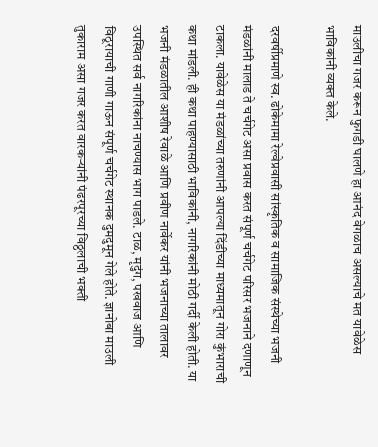माउलीचा गजर करून फुगडी घालणे हा आनंद वेगळाच असल्याचे मत यावेळेस भाविकांनी व्यक्त केले.

दरवर्षीप्रमाणे स्व. ढोकेमामा रेल्वेप्रवासी सांस्कृतिक व सामाजिक संस्थेच्या भजनी मंडळांनी मालाड ते चर्चगेट असा प्रवास करत संपूर्ण चर्चगेट परिसर भजनाने दणाणून टाकला. यावेळेस या मंडळांच्या तरुणांनी आपल्या दिंडीच्या माध्यमातून गोरा कुंभाराची कथा मांडली. ही कथा पाहण्यासाठी भाविकांनी, नागरिकांनी मोठी गर्दी केली होती. या भजनी मंडळातील आशीष रेवाळे आणि प्रवीण नार्वेकर यांनी भजनाच्या तालावर उपस्थित सर्व नागरिकांना नाचण्यास भाग पाडले. टाळ, मृदुंग, पखवाज आणि विठूरायाची गाणी गाऊन संपूर्ण चर्चगेट स्थानक दुमदुमून गेले होते. ज्ञानोबा माउली तुकाराम असा गजर करत वारकऱ्यांनी पंढरपूरच्या विठ्ठलाची भक्ती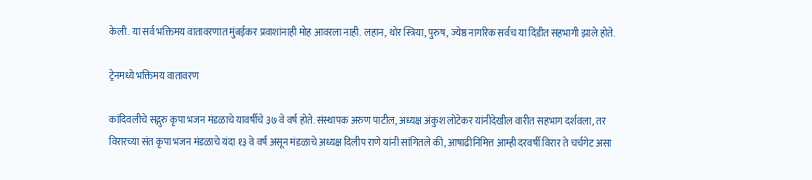केली. या सर्व भक्तिमय वातावरणात मुंबईकर प्रवाशांनाही मोह आवरला नाही. लहान, थोर स्त्रिया, पुरुष, ज्येष्ठ नागरिक सर्वच या दिंडीत सहभागी झाले होते.

ट्रेनमध्ये भक्तिमय वातावरण

कांदिवलीचे सद्गुरु कृपा भजन मंडळाचे यावर्षीचे ३७ वे वर्ष होते. संस्थापक अरुण पाटील, अध्यक्ष अंकुश लोटेकर यांनीदेखील वारीत सहभाग दर्शवला, तर विरारच्या संत कृपा भजन मंडळाचे यंदा १३ वे वर्ष असून मंडळाचे अध्यक्ष दिलीप राणे यांनी सांगितले की, आषाढीनिमित्त आम्ही दरवर्षी विरार ते चर्चगेट असा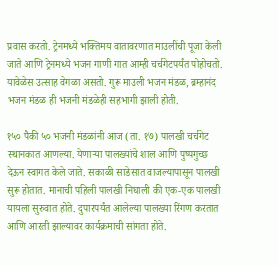प्रवास करतो. ट्रेनमध्ये भक्तिमय वातावरणात माउलींची पूजा केली जाते आणि ट्रेनमध्ये भजन गाणी गात आम्ही चर्चगेटपर्यंत पोहोचतो. यावेळेस उत्साह वेगळा असतो. गुरू माउली भजन मंडळ, ब्रम्हानंद भजन मंडळ ही भजनी मंडळेही सहभागी झाली होती.

१५० पैकी ५० भजनी मंडळांनी आज (ता. १७) पालखी चर्चगेट स्थानकात आणल्या. येणाऱ्या पालख्यांचे शाल आणि पुष्पगुच्छ देऊन स्वागत केले जाते. सकाळी साडेसात वाजल्यापासून पालखी सुरू होतात. मानाची पहिली पालखी निघाली की एक-एक पालखी यायला सुरुवात होते. दुपारपर्यंत आलेल्या पालख्या रिंगण करतात आणि आरती झाल्यावर कार्यक्रमाची सांगता होते.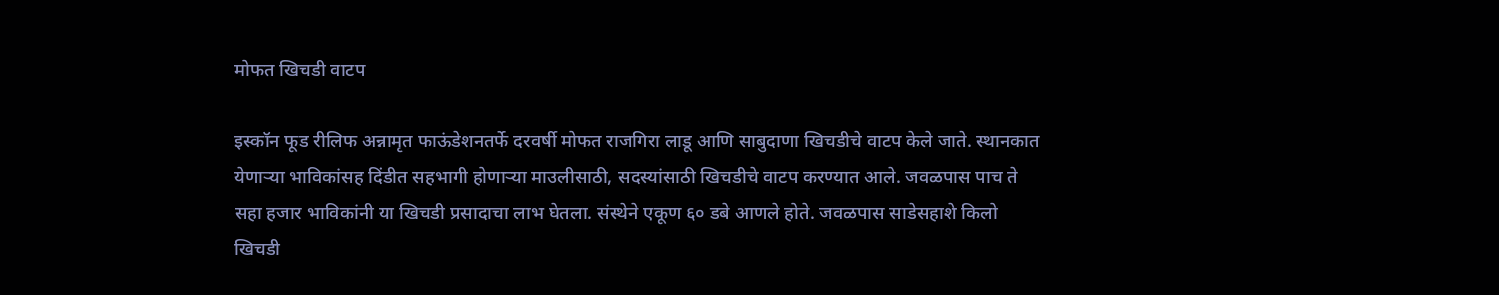मोफत खिचडी वाटप

इस्कॉन फूड रीलिफ अन्नामृत फाऊंडेशनतर्फे दरवर्षी मोफत राजगिरा लाडू आणि साबुदाणा खिचडीचे वाटप केले जाते. स्थानकात येणाऱ्या भाविकांसह दिंडीत सहभागी होणाऱ्या माउलीसाठी, सदस्यांसाठी खिचडीचे वाटप करण्यात आले. जवळपास पाच ते सहा हजार भाविकांनी या खिचडी प्रसादाचा लाभ घेतला. संस्थेने एकूण ६० डबे आणले होते. जवळपास साडेसहाशे किलो खिचडी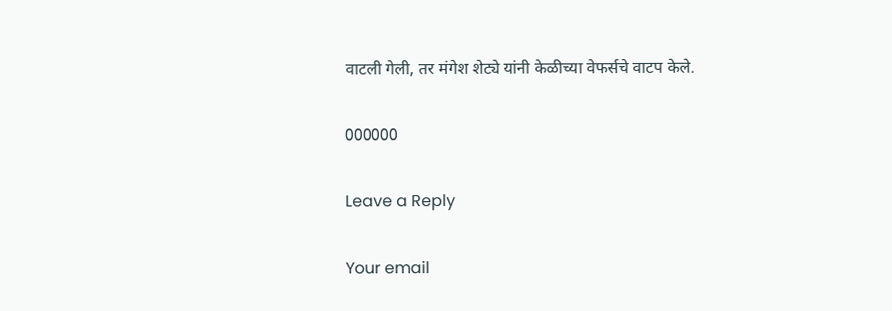वाटली गेली, तर मंगेश शेट्ये यांनी केळीच्या वेफर्सचे वाटप केले.

000000

Leave a Reply

Your email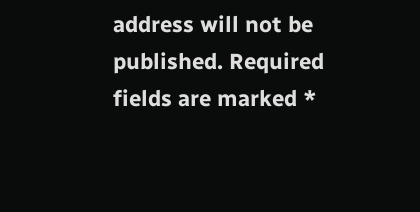address will not be published. Required fields are marked *